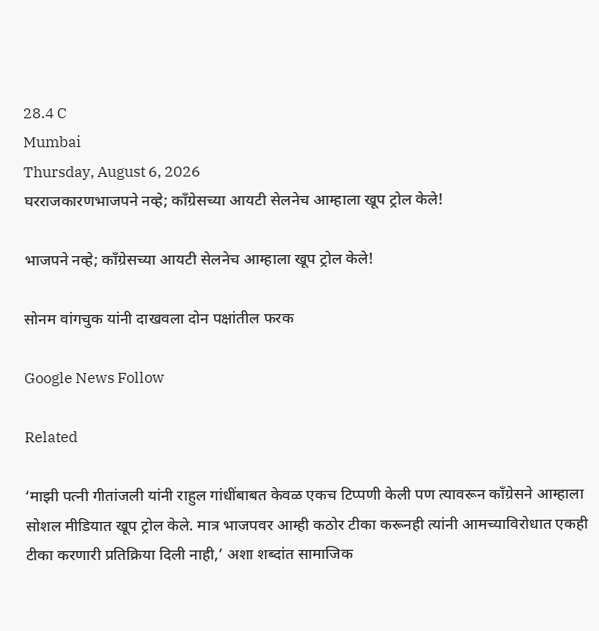28.4 C
Mumbai
Thursday, August 6, 2026
घरराजकारणभाजपने नव्हे; काँग्रेसच्या आयटी सेलनेच आम्हाला खूप ट्रोल केले!

भाजपने नव्हे; काँग्रेसच्या आयटी सेलनेच आम्हाला खूप ट्रोल केले!

सोनम वांगचुक यांनी दाखवला दोन पक्षांतील फरक

Google News Follow

Related

‘माझी पत्नी गीतांजली यांनी राहुल गांधींबाबत केवळ एकच टिप्पणी केली पण त्यावरून काँग्रेसने आम्हाला सोशल मीडियात खूप ट्रोल केले. मात्र भाजपवर आम्ही कठोर टीका करूनही त्यांनी आमच्याविरोधात एकही टीका करणारी प्रतिक्रिया दिली नाही,’ अशा शब्दांत सामाजिक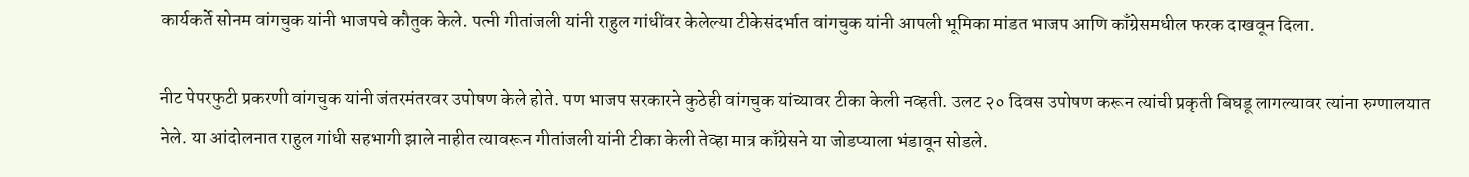कार्यकर्ते सोनम वांगचुक यांनी भाजपचे कौतुक केले. पत्नी गीतांजली यांनी राहुल गांधींवर केलेल्या टीकेसंदर्भात वांगचुक यांनी आपली भूमिका मांडत भाजप आणि काँग्रेसमधील फरक दाखवून दिला.

नीट पेपरफुटी प्रकरणी वांगचुक यांनी जंतरमंतरवर उपोषण केले होते. पण भाजप सरकारने कुठेही वांगचुक यांच्यावर टीका केली नव्हती. उलट २० दिवस उपोषण करून त्यांची प्रकृती बिघडू लागल्यावर त्यांना रुग्णालयात नेले. या आंदोलनात राहुल गांधी सहभागी झाले नाहीत त्यावरून गीतांजली यांनी टीका केली तेव्हा मात्र काँग्रेसने या जोडप्याला भंडावून सोडले.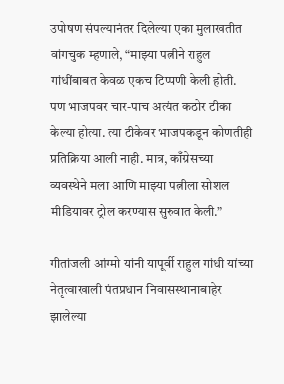उपोषण संपल्यानंतर दिलेल्या एका मुलाखतीत वांगचुक म्हणाले, “माझ्या पत्नीने राहुल गांधींबाबत केवळ एकच टिप्पणी केली होती. पण भाजपवर चार-पाच अत्यंत कठोर टीका केल्या होत्या. त्या टीकेवर भाजपकडून कोणतीही प्रतिक्रिया आली नाही. मात्र, काँग्रेसच्या व्यवस्थेने मला आणि माझ्या पत्नीला सोशल मीडियावर ट्रोल करण्यास सुरुवात केली.”

गीतांजली आंग्मो यांनी यापूर्वी राहुल गांधी यांच्या नेतृत्वाखाली पंतप्रधान निवासस्थानाबाहेर झालेल्या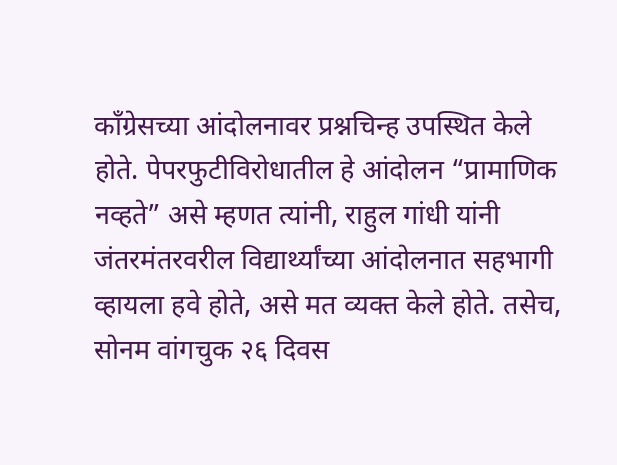काँग्रेसच्या आंदोलनावर प्रश्नचिन्ह उपस्थित केले होते. पेपरफुटीविरोधातील हे आंदोलन “प्रामाणिक नव्हते” असे म्हणत त्यांनी, राहुल गांधी यांनी जंतरमंतरवरील विद्यार्थ्यांच्या आंदोलनात सहभागी व्हायला हवे होते, असे मत व्यक्त केले होते. तसेच, सोनम वांगचुक २६ दिवस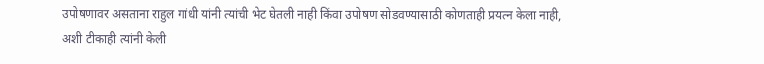उपोषणावर असताना राहुल गांधी यांनी त्यांची भेट घेतली नाही किंवा उपोषण सोडवण्यासाठी कोणताही प्रयत्न केला नाही, अशी टीकाही त्यांनी केली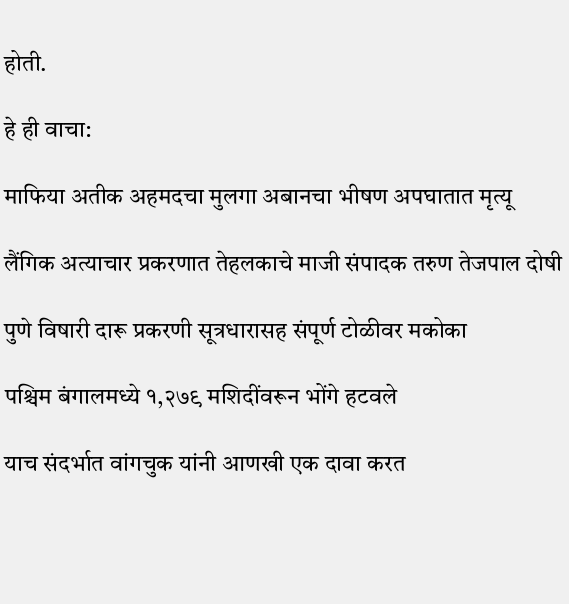होती.

हे ही वाचा:

माफिया अतीक अहमदचा मुलगा अबानचा भीषण अपघातात मृत्यू

लैंगिक अत्याचार प्रकरणात तेहलकाचे माजी संपादक तरुण तेजपाल दोषी

पुणे विषारी दारू प्रकरणी सूत्रधारासह संपूर्ण टोळीवर मकोका

पश्चिम बंगालमध्ये १,२७९ मशिदींवरून भोंगे हटवले

याच संदर्भात वांगचुक यांनी आणखी एक दावा करत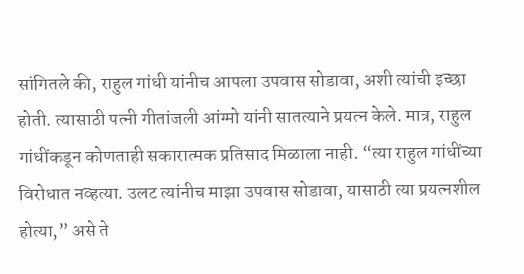सांगितले की, राहुल गांधी यांनीच आपला उपवास सोडावा, अशी त्यांची इच्छा होती. त्यासाठी पत्नी गीतांजली आंग्मो यांनी सातत्याने प्रयत्न केले. मात्र, राहुल गांधींकडून कोणताही सकारात्मक प्रतिसाद मिळाला नाही. “त्या राहुल गांधींच्या विरोधात नव्हत्या. उलट त्यांनीच माझा उपवास सोडावा, यासाठी त्या प्रयत्नशील होत्या,” असे ते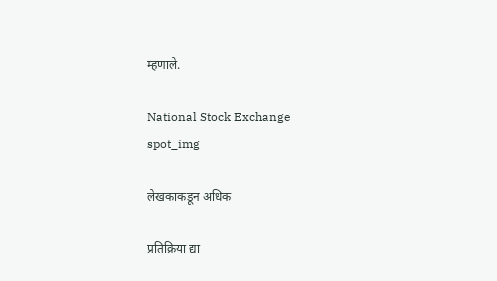म्हणाले.

National Stock Exchange
spot_img

लेखकाकडून अधिक

प्रतिक्रिया द्या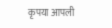कृपया आपली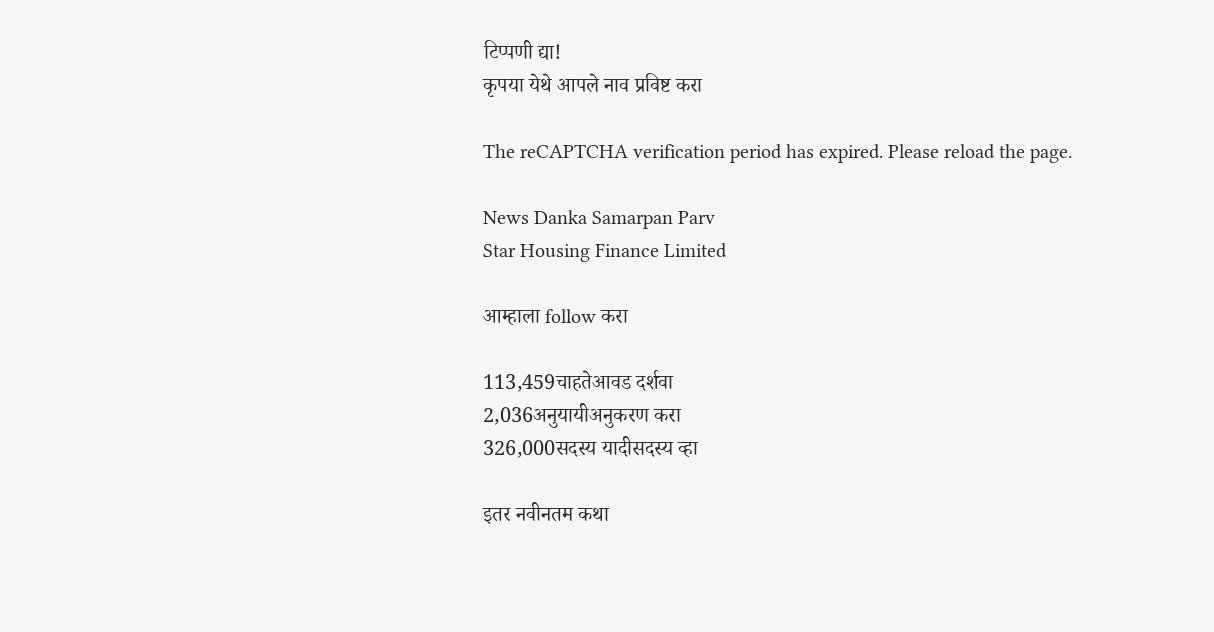टिप्पणी द्या!
कृपया येथे आपले नाव प्रविष्ट करा

The reCAPTCHA verification period has expired. Please reload the page.

News Danka Samarpan Parv
Star Housing Finance Limited

आम्हाला follow करा

113,459चाहतेआवड दर्शवा
2,036अनुयायीअनुकरण करा
326,000सदस्य यादीसदस्य व्हा

इतर नवीनतम कथा